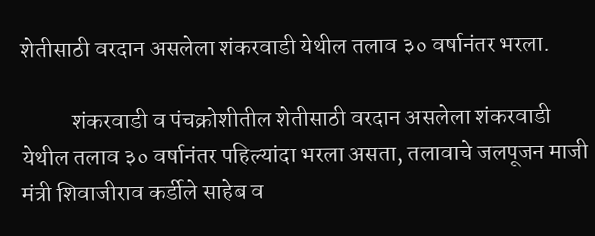शेतीसाठी वरदान असलेला शंकरवाडी येथील तलाव ३० वर्षानंतर भरला.

           शंकरवाडी व पंचक्रोशीतील शेतीसाठी वरदान असलेला शंकरवाडी येथील तलाव ३० वर्षानंतर पहिल्यांदा भरला असता, तलावाचे जलपूजन माजी मंत्री शिवाजीराव कर्डीले साहेब व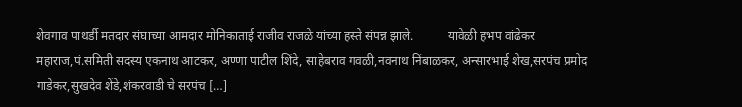शेवगाव पाथर्डी मतदार संघाच्या आमदार मोनिकाताई राजीव राजळे यांच्या हस्ते संपन्न झाले.           यावेळी हभप वांढेकर महाराज,पं.समिती सदस्य एकनाथ आटकर, अण्णा पाटील शिंदे, साहेबराव गवळी,नवनाथ निंबाळकर, अन्सारभाई शेख,सरपंच प्रमोद गाडेकर,सुखदेव शेंडे,शंकरवाडी चे सरपंच […]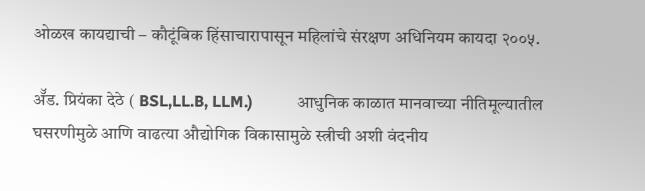ओळख कायद्याची – कौटूंबिक हिंसाचारापासून महिलांचे संरक्षण अधिनियम कायदा २००५.

ॲॅड. प्रियंका देठे ( BSL,LL.B, LLM.)           आधुनिक काळात मानवाच्या नीतिमूल्यातील घसरणीमुळे आणि वाढत्या औद्योगिक विकासामुळे स्त्रीची अशी वंदनीय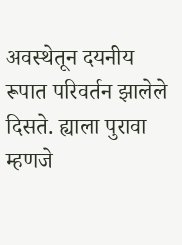अवस्थेतून दयनीय रूपात परिवर्तन झालेले दिसते. ह्याला पुरावा म्हणजे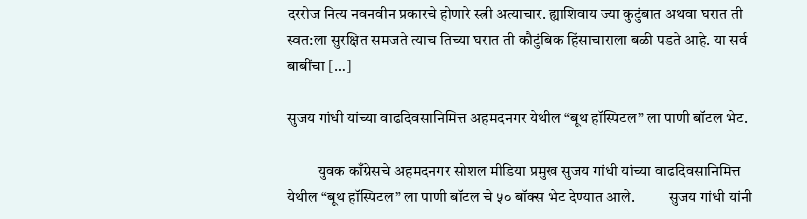दररोज नित्य नवनवीन प्रकारचे होणारे स्त्री अत्याचार. ह्याशिवाय ज्या कुटुंबात अथवा घरात ती स्वत:ला सुरक्षित समजते त्याच तिच्या घरात ती कौटुंबिक हिंसाचाराला बळी पडते आहे. या सर्व बाबींचा […]

सुजय गांधी यांच्या वाढदिवसानिमित्त अहमदनगर येथील “बूथ हॉस्पिटल” ला पाणी बॉटल भेट.

          युवक काँग्रेसचे अहमदनगर सोशल मीडिया प्रमुख सुजय गांधी यांच्या वाढदिवसानिमित्त येथील “बूथ हॉस्पिटल” ला पाणी बॉटल चे ५० बॉक्स भेट देण्यात आले.           सुजय गांधी यांनी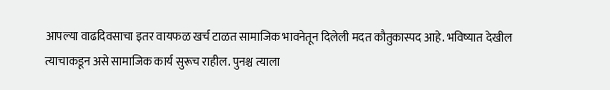आपल्या वाढदिवसाचा इतर वायफळ खर्च टाळत सामाजिक भावनेतून दिलेली मदत कौतुकास्पद आहे. भविष्यात देखील त्याचाकडून असे सामाजिक कार्य सुरूच राहील. पुनश्च त्याला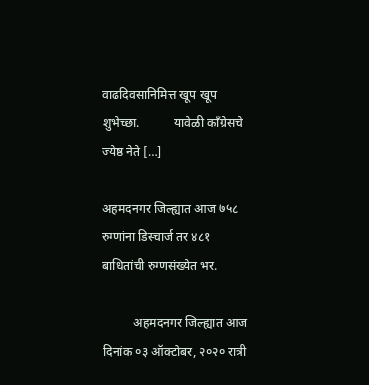वाढदिवसानिमित्त खूप खूप शुभेच्छा.           यावेळी काँग्रेसचे ज्येष्ठ नेते […]

अहमदनगर जिल्ह्यात आज ७५८ रुग्णांना डिस्चार्ज तर ४८१ बाधितांची रुग्णसंख्येत भर.

          अहमदनगर जिल्ह्यात आज दिनांक ०३ ऑक्टोबर, २०२० रात्री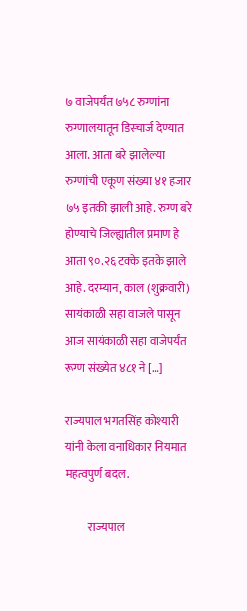७ वाजेपर्यंत ७५८ रुग्णांना रुग्णालयातून डिस्चार्ज देण्यात आला. आता बरे झालेल्या रुग्णांची एकूण संख्या ४१ हजार ७५ इतकी झाली आहे. रुग्ण बरे होण्याचे जिल्ह्यातील प्रमाण हे आता ९०.२६ टक्के इतके झाले आहे. दरम्यान, काल (शुक्रवारी) सायंकाळी सहा वाजले पासून आज सायंकाळी सहा वाजेपर्यंत रूग्ण संख्येत ४८१ ने […]

राज्यपाल भगतसिंह कोश्यारी यांनी केला वनाधिकार नियमात महत्वपुर्ण बदल.

          राज्यपाल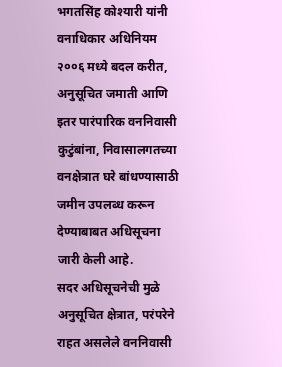भगतसिंह कोश्यारी यांनी वनाधिकार अधिनियम २००६ मध्ये बदल करीत, अनुसूचित जमाती आणि इतर पारंपारिक वननिवासी कुटुंबांना, निवासालगतच्या वनक्षेत्रात घरे बांधण्यासाठी जमीन उपलब्ध करून देण्याबाबत अधिसूचना जारी केली आहे.           सदर अधिसूचनेची मुळे अनुसूचित क्षेत्रात, परंपरेने राहत असलेले वननिवासी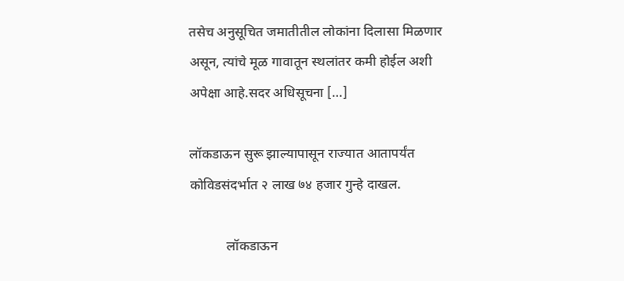तसेच अनुसूचित जमातीतील लोकांना दिलासा मिळणार असून, त्यांचे मूळ गावातून स्थलांतर कमी होईल अशी अपेक्षा आहे.सदर अधिसूचना […]

लॉकडाऊन सुरू झाल्यापासून राज्यात आतापर्यंत कोविडसंदर्भात २ लाख ७४ हजार गुन्हे दाखल.

           लॉकडाऊन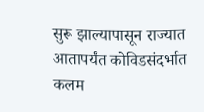सुरू झाल्यापासून राज्यात आतापर्यंत कोविडसंदर्भात कलम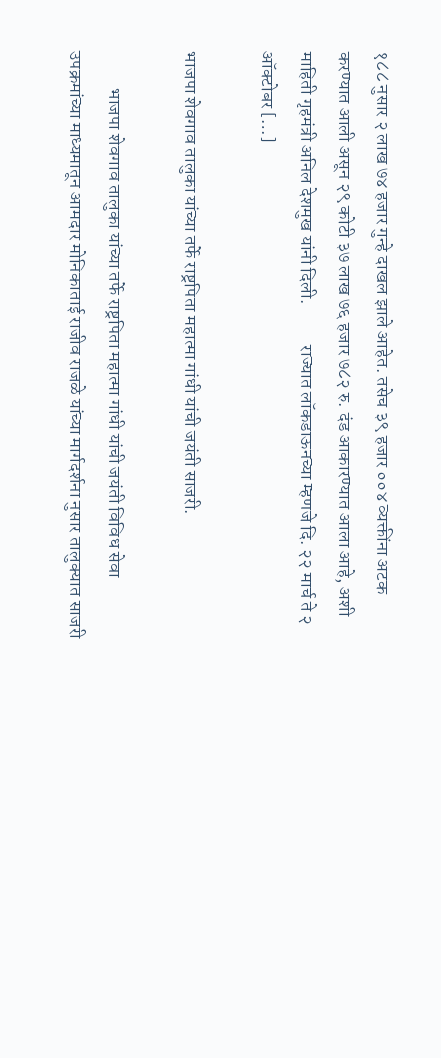१८८ नुसार २ लाख ७४ हजार गुन्हे दाखल झाले आहेत. तसेच ३९ हजार ००४ व्यक्तींना अटक करण्यात आली असून २९ कोटी ३७ लाख ७६ हजार ७८२ रु. दंड आकारण्यात आला आहे, अशी माहिती गृहमंत्री अनिल देशमुख यांनी दिली.           राज्यात लॉकडाऊनच्या म्हणजे दि. २२ मार्च ते २ ऑक्टोबर […]

भाजपा शेवगाव तालुका यांच्या तर्फे राष्ट्रपिता महात्मा गांधी यांची जयंती साजरी.

          भाजपा शेवगाव तालुका यांच्या तर्फे राष्ट्रपिता महात्मा गांधी यांची जयंती विविध सेवा उपक्रमांच्या माध्यमातून आमदार मोनिकाताई राजीव राजळे यांच्या मार्गदर्शना नुसार तालुक्यात साजरी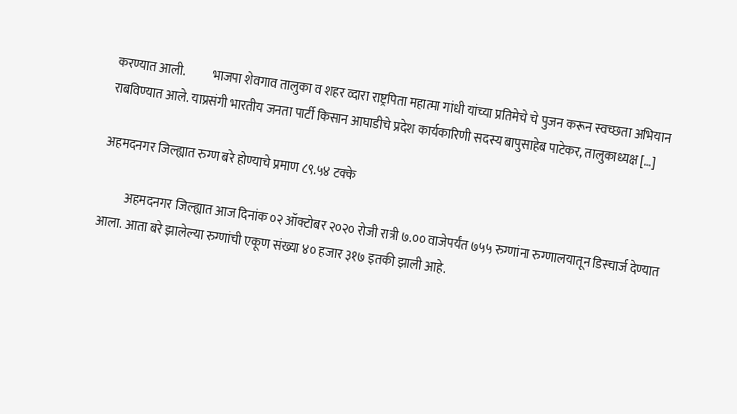करण्यात आली.           भाजपा शेवगाव तालुका व शहर व्दारा राष्ट्रपिता महात्मा गांधी यांच्या प्रतिमेचे चे पुजन करून स्वच्छता अभियान राबविण्यात आले. याप्रसंगी भारतीय जनता पार्टी किसान आघाडीचे प्रदेश कार्यकारिणी सदस्य बापुसाहेब पाटेकर, तालुकाध्यक्ष […]

अहमदनगर जिल्ह्यात रुग्ण बरे होण्याचे प्रमाण ८९.५४ टक्के

          अहमदनगर जिल्ह्यात आज दिनांक ०२ ऑक्टोबर २०२० रोजी रात्री ७.०० वाजेपर्यंत ७५५ रुग्णांना रुग्णालयातून डिस्चार्ज देण्यात आला. आता बरे झालेल्या रुग्णांची एकूण संख्या ४० हजार ३१७ इतकी झाली आहे.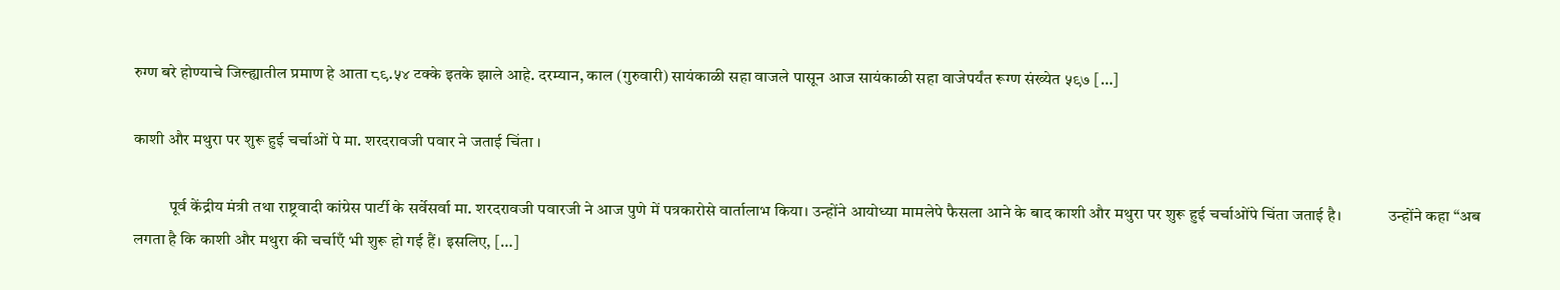रुग्ण बरे होण्याचे जिल्ह्यातील प्रमाण हे आता ८९.५४ टक्के इतके झाले आहे. दरम्यान, काल (गुरुवारी) सायंकाळी सहा वाजले पासून आज सायंकाळी सहा वाजेपर्यंत रूग्ण संख्येत ५९७ […]

काशी और मथुरा पर शुरू हुई चर्चाओं पे मा. शरदरावजी पवार ने जताई चिंता ।

           पूर्व केंद्रीय मंत्री तथा राष्ट्रवादी कांग्रेस पार्टी के सर्वेसर्वा मा. शरदरावजी पवारजी ने आज पुणे में पत्रकारोसे वार्तालाभ किया। उन्होंने आयोध्या मामलेपे फैसला आने के बाद काशी और मथुरा पर शुरू हुई चर्चाओंपे चिंता जताई है।            उन्होंने कहा “अब लगता है कि काशी और मथुरा की चर्चाएँ भी शुरू हो गई हैं। इसलिए, […]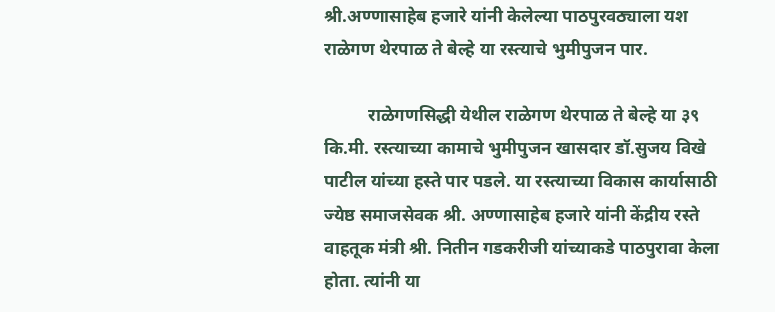श्री.अण्णासाहेब हजारे यांनी केलेल्या पाठपुरवठ्याला यश राळेगण थेरपाळ ते बेल्हे या रस्त्याचे भुमीपुजन पार.

          राळेगणसिद्धी येथील राळेगण थेरपाळ ते बेल्हे या ३९ कि.मी. रस्त्याच्या कामाचे भुमीपुजन खासदार डॉ.सुजय विखे पाटील यांच्या हस्ते पार पडले. या रस्त्याच्या विकास कार्यासाठी ज्येष्ठ समाजसेवक श्री. अण्णासाहेब हजारे यांनी केंद्रीय रस्ते वाहतूक मंत्री श्री. नितीन गडकरीजी यांच्याकडे पाठपुरावा केला होता. त्यांनी या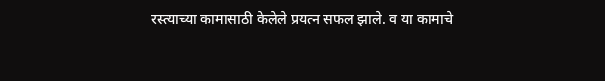रस्त्याच्या कामासाठी केलेले प्रयत्न सफल झाले. व या कामाचे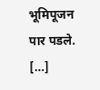भूमिपूजन पार पडले. […]